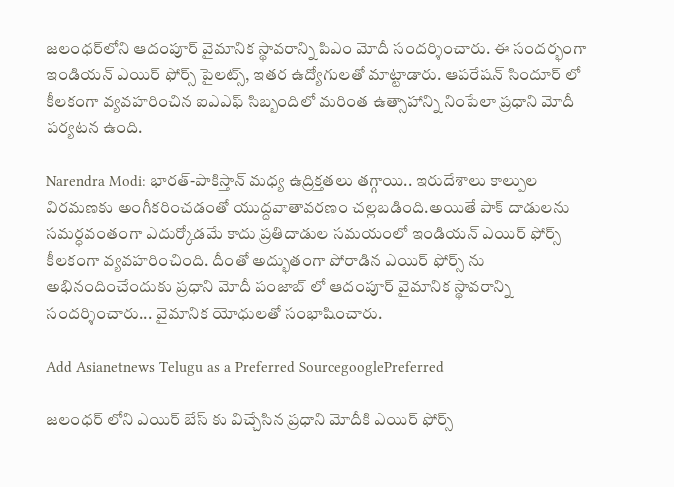జలంధర్‌లోని ఆదంపూర్ వైమానిక స్థావరాన్ని పిఎం మోదీ సందర్శించారు. ఈ సందర్భంగా ఇండియన్ ఎయిర్ ఫోర్స్ పైలట్స్, ఇతర ఉద్యోగులతో మాట్టాడారు. ఆపరేషన్ సిందూర్ లో కీలకంగా వ్యవహరించిన ఐఎఎఫ్ సిబ్బందిలో మరింత ఉత్సాహాన్ని నింపేలా ప్రధాని మోదీ పర్యటన ఉంది.

Narendra Modi: భారత్-పాకిస్తాన్ మధ్య ఉద్రిక్తతలు తగ్గాయి.. ఇరుదేశాలు కాల్పుల విరమణకు అంగీకరించడంతో యుద్దవాతావరణం చల్లబడింది.అయితే పాక్ దాడులను సమర్ధవంతంగా ఎదుర్కోడమే కాదు ప్రతిదాడుల సమయంలో ఇండియన్ ఎయిర్ ఫోర్స్ కీలకంగా వ్యవహరించింది. దీంతో అద్భుతంగా పోరాడిన ఎయిర్ ఫోర్స్ ను అభినందించేందుకు ప్రధాని మోదీ పంజాబ్ లో ఆదంపూర్ వైమానిక స్థావరాన్ని సందర్శించారు... వైమానిక యోధులతో సంభాషించారు.

Add Asianetnews Telugu as a Preferred SourcegooglePreferred

జలంధర్ లోని ఎయిర్ బేస్ కు విచ్చేసిన ప్రధాని మోదీకి ఎయిర్ ఫోర్స్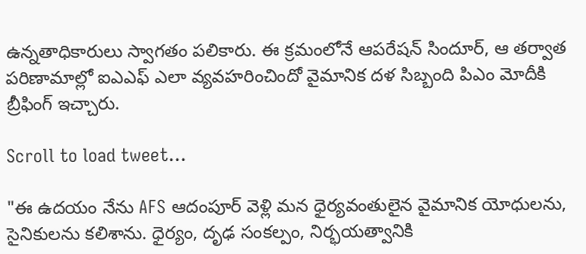ఉన్నతాధికారులు స్వాగతం పలికారు. ఈ క్రమంలోనే ఆపరేషన్ సిందూర్, ఆ తర్వాత పరిణామాల్లో ఐఎఎఫ్ ఎలా వ్యవహరించిందో వైమానిక దళ సిబ్బంది పిఎం మోదీకి బ్రీఫింగ్ ఇచ్చారు.

Scroll to load tweet…

"ఈ ఉదయం నేను AFS ఆదంపూర్ వెళ్లి మన ధైర్యవంతులైన వైమానిక యోధులను, సైనికులను కలిశాను. ధైర్యం, దృఢ సంకల్పం, నిర్భయత్వానికి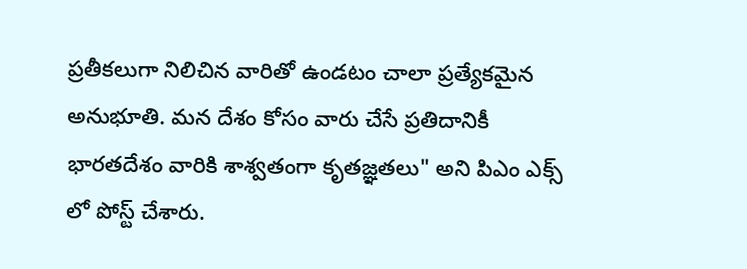ప్రతీకలుగా నిలిచిన వారితో ఉండటం చాలా ప్రత్యేకమైన అనుభూతి. మన దేశం కోసం వారు చేసే ప్రతిదానికీ భారతదేశం వారికి శాశ్వతంగా కృతజ్ఞతలు" అని పిఎం ఎక్స్ లో పోస్ట్ చేశారు.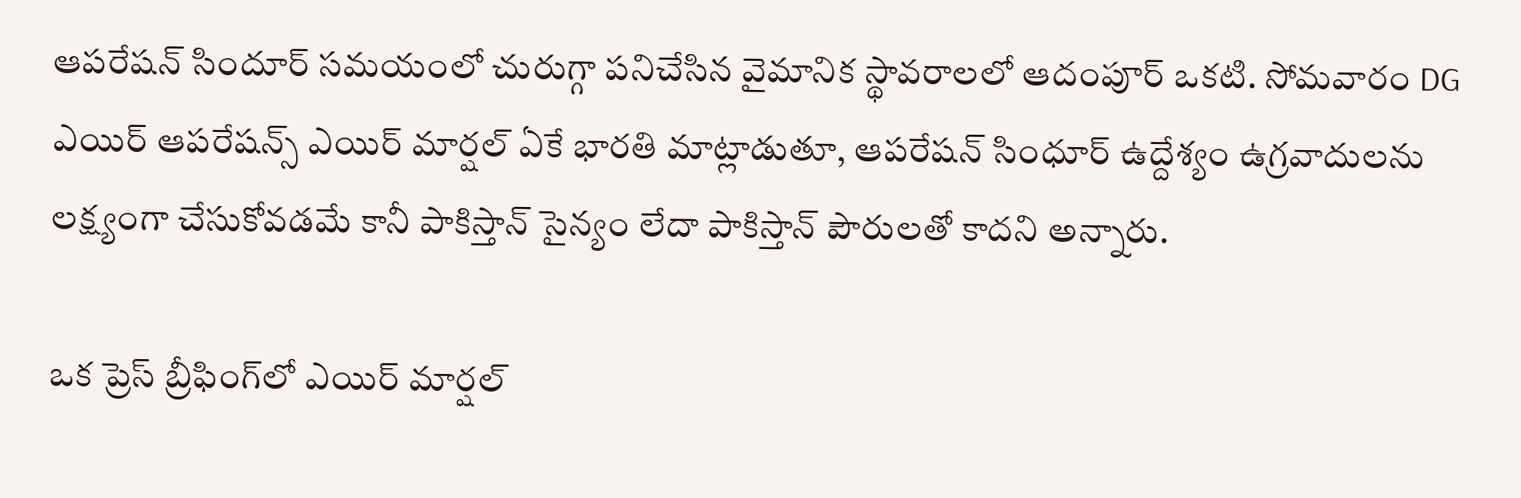ఆపరేషన్ సిందూర్ సమయంలో చురుగ్గా పనిచేసిన వైమానిక స్థావరాలలో ఆదంపూర్ ఒకటి. సోమవారం DG ఎయిర్ ఆపరేషన్స్ ఎయిర్ మార్షల్ ఏకే భారతి మాట్లాడుతూ, ఆపరేషన్ సింధూర్ ఉద్దేశ్యం ఉగ్రవాదులను లక్ష్యంగా చేసుకోవడమే కానీ పాకిస్తాన్ సైన్యం లేదా పాకిస్తాన్ పౌరులతో కాదని అన్నారు.

ఒక ప్రెస్ బ్రీఫింగ్‌లో ఎయిర్ మార్షల్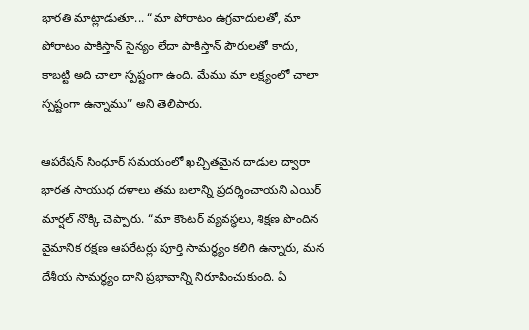భారతి మాట్లాడుతూ... “మా పోరాటం ఉగ్రవాదులతో, మా పోరాటం పాకిస్తాన్ సైన్యం లేదా పాకిస్తాన్ పౌరులతో కాదు, కాబట్టి అది చాలా స్పష్టంగా ఉంది. మేము మా లక్ష్యంలో చాలా స్పష్టంగా ఉన్నాము” అని తెలిపారు.

ఆపరేషన్ సింధూర్ సమయంలో ఖచ్చితమైన దాడుల ద్వారా భారత సాయుధ దళాలు తమ బలాన్ని ప్రదర్శించాయని ఎయిర్ మార్షల్ నొక్కి చెప్పారు. “మా కౌంటర్ వ్యవస్థలు, శిక్షణ పొందిన వైమానిక రక్షణ ఆపరేటర్లు పూర్తి సామర్థ్యం కలిగి ఉన్నారు, మన దేశీయ సామర్థ్యం దాని ప్రభావాన్ని నిరూపించుకుంది. ఏ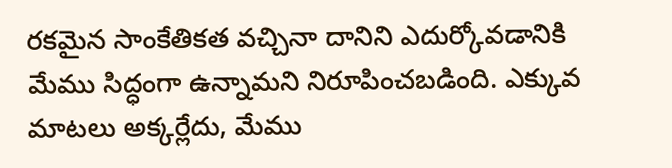రకమైన సాంకేతికత వచ్చినా దానిని ఎదుర్కోవడానికి మేము సిద్ధంగా ఉన్నామని నిరూపించబడింది. ఎక్కువ మాటలు అక్కర్లేదు, మేము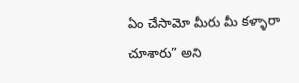ఏం చేసామో మీరు మీ కళ్ళారా చూశారు” అని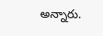అన్నారు.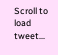Scroll to load tweet…